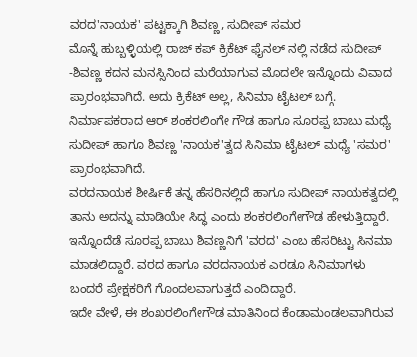ವರದ'ನಾಯಕ' ಪಟ್ಟಕ್ಕಾಗಿ ಶಿವಣ್ಣ, ಸುದೀಪ್ ಸಮರ
ಮೊನ್ನೆ ಹುಬ್ಬಳ್ಳಿಯಲ್ಲಿ ರಾಜ್ ಕಪ್ ಕ್ರಿಕೆಟ್ ಫೈನಲ್ ನಲ್ಲಿ ನಡೆದ ಸುದೀಪ್ -ಶಿವಣ್ಣ ಕದನ ಮನಸ್ಸಿನಿಂದ ಮರೆಯಾಗುವ ಮೊದಲೇ ಇನ್ನೊಂದು ವಿವಾದ ಪ್ರಾರಂಭವಾಗಿದೆ. ಅದು ಕ್ರಿಕೆಟ್ ಅಲ್ಲ, ಸಿನಿಮಾ ಟೈಟಲ್ ಬಗ್ಗೆ. ನಿರ್ಮಾಪಕರಾದ ಆರ್ ಶಂಕರಲಿಂಗೇ ಗೌಡ ಹಾಗೂ ಸೂರಪ್ಪ ಬಾಬು ಮಧ್ಯೆ ಸುದೀಪ್ ಹಾಗೂ ಶಿವಣ್ಣ 'ನಾಯಕ'ತ್ವದ ಸಿನಿಮಾ ಟೈಟಲ್ ಮಧ್ಯೆ 'ಸಮರ' ಪ್ರಾರಂಭವಾಗಿದೆ.
ವರದನಾಯಕ ಶೀರ್ಷಿಕೆ ತನ್ನ ಹೆಸರಿನಲ್ಲಿದೆ ಹಾಗೂ ಸುದೀಪ್ ನಾಯಕತ್ವದಲ್ಲಿ ತಾನು ಅದನ್ನು ಮಾಡಿಯೇ ಸಿದ್ಧ ಎಂದು ಶಂಕರಲಿಂಗೇಗೌಡ ಹೇಳುತ್ತಿದ್ದಾರೆ. ಇನ್ನೊಂದೆಡೆ ಸೂರಪ್ಪ ಬಾಬು ಶಿವಣ್ಣನಿಗೆ 'ವರದ' ಎಂಬ ಹೆಸರಿಟ್ಟು ಸಿನಮಾ ಮಾಡಲಿದ್ದಾರೆ. ವರದ ಹಾಗೂ ವರದನಾಯಕ ಎರಡೂ ಸಿನಿಮಾಗಳು ಬಂದರೆ ಪ್ರೇಕ್ಷಕರಿಗೆ ಗೊಂದಲವಾಗುತ್ತದೆ ಎಂದಿದ್ದಾರೆ.
ಇದೇ ವೇಳೆ, ಈ ಶಂಖರಲಿಂಗೇಗೌಡ ಮಾತಿನಿಂದ ಕೆಂಡಾಮಂಡಲವಾಗಿರುವ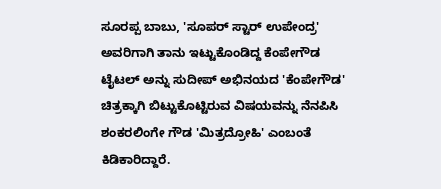ಸೂರಪ್ಪ ಬಾಬು, 'ಸೂಪರ್ ಸ್ಟಾರ್ ಉಪೇಂದ್ರ' ಅವರಿಗಾಗಿ ತಾನು ಇಟ್ಟುಕೊಂಡಿದ್ದ ಕೆಂಪೇಗೌಡ ಟೈಟಲ್ ಅನ್ನು ಸುದೀಪ್ ಅಭಿನಯದ 'ಕೆಂಪೇಗೌಡ' ಚಿತ್ರಕ್ಕಾಗಿ ಬಿಟ್ಟುಕೊಟ್ಟಿರುವ ವಿಷಯವನ್ನು ನೆನಪಿಸಿ ಶಂಕರಲಿಂಗೇ ಗೌಡ 'ಮಿತ್ರದ್ರೋಹಿ' ಎಂಬಂತೆ ಕಿಡಿಕಾರಿದ್ದಾರೆ.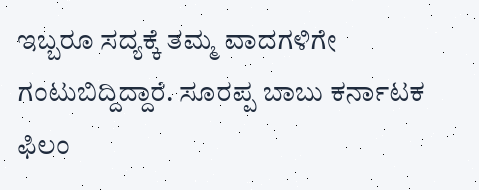ಇಬ್ಬರೂ ಸದ್ಯಕ್ಕೆ ತಮ್ಮ ವಾದಗಳಿಗೇ ಗಂಟುಬಿದ್ದಿದ್ದಾರೆ. ಸೂರಪ್ಪ ಬಾಬು ಕರ್ನಾಟಕ ಫಿಲಂ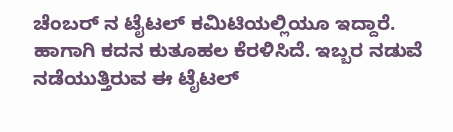ಚೆಂಬರ್ ನ ಟೈಟಲ್ ಕಮಿಟಿಯಲ್ಲಿಯೂ ಇದ್ದಾರೆ. ಹಾಗಾಗಿ ಕದನ ಕುತೂಹಲ ಕೆರಳಿಸಿದೆ. ಇಬ್ಬರ ನಡುವೆ ನಡೆಯುತ್ತಿರುವ ಈ ಟೈಟಲ್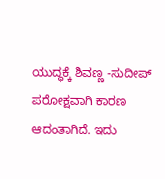ಯುದ್ಧಕ್ಕೆ ಶಿವಣ್ಣ -ಸುದೀಪ್ ಪರೋಕ್ಷವಾಗಿ ಕಾರಣ ಆದಂತಾಗಿದೆ. ಇದು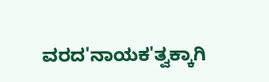ವರದ'ನಾಯಕ'ತ್ವಕ್ಕಾಗಿ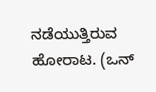ನಡೆಯುತ್ತಿರುವ ಹೋರಾಟ. (ಒನ್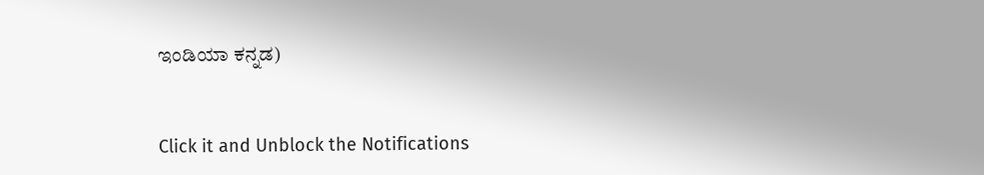ಇಂಡಿಯಾ ಕನ್ನಡ)


Click it and Unblock the Notifications